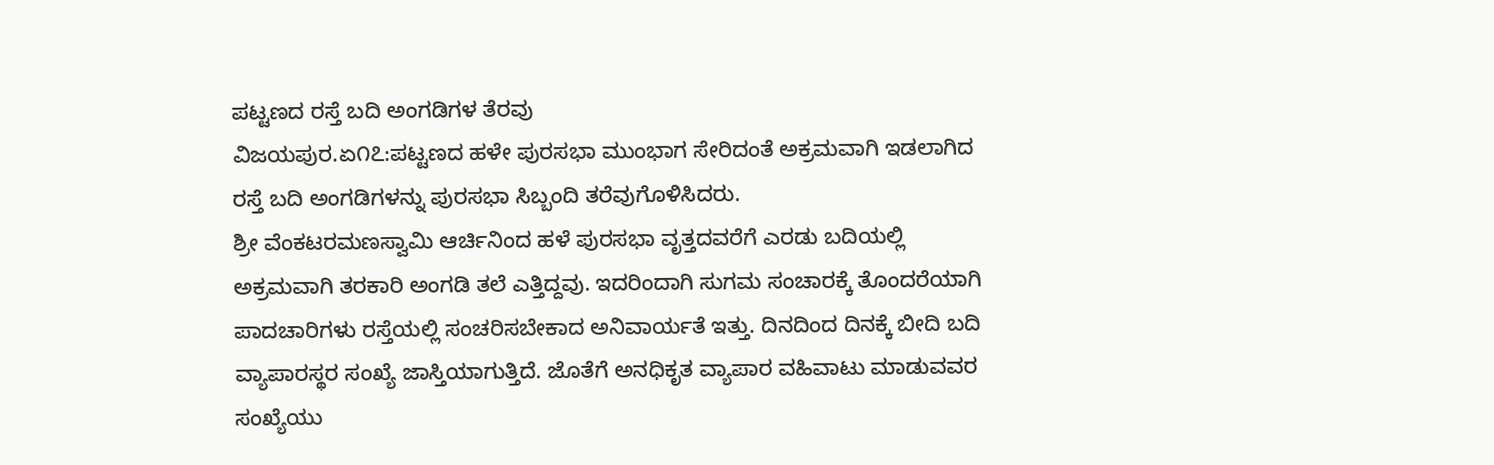ಪಟ್ಟಣದ ರಸ್ತೆ ಬದಿ ಅಂಗಡಿಗಳ ತೆರವು
ವಿಜಯಪುರ.ಏ೧೭:ಪಟ್ಟಣದ ಹಳೇ ಪುರಸಭಾ ಮುಂಭಾಗ ಸೇರಿದಂತೆ ಅಕ್ರಮವಾಗಿ ಇಡಲಾಗಿದ ರಸ್ತೆ ಬದಿ ಅಂಗಡಿಗಳನ್ನು ಪುರಸಭಾ ಸಿಬ್ಬಂದಿ ತರೆವುಗೊಳಿಸಿದರು.
ಶ್ರೀ ವೆಂಕಟರಮಣಸ್ವಾಮಿ ಆರ್ಚಿನಿಂದ ಹಳೆ ಪುರಸಭಾ ವೃತ್ತದವರೆಗೆ ಎರಡು ಬದಿಯಲ್ಲಿ ಅಕ್ರಮವಾಗಿ ತರಕಾರಿ ಅಂಗಡಿ ತಲೆ ಎತ್ತಿದ್ದವು. ಇದರಿಂದಾಗಿ ಸುಗಮ ಸಂಚಾರಕ್ಕೆ ತೊಂದರೆಯಾಗಿ ಪಾದಚಾರಿಗಳು ರಸ್ತೆಯಲ್ಲಿ ಸಂಚರಿಸಬೇಕಾದ ಅನಿವಾರ್ಯತೆ ಇತ್ತು. ದಿನದಿಂದ ದಿನಕ್ಕೆ ಬೀದಿ ಬದಿ ವ್ಯಾಪಾರಸ್ಥರ ಸಂಖ್ಯೆ ಜಾಸ್ತಿಯಾಗುತ್ತಿದೆ. ಜೊತೆಗೆ ಅನಧಿಕೃತ ವ್ಯಾಪಾರ ವಹಿವಾಟು ಮಾಡುವವರ ಸಂಖ್ಯೆಯು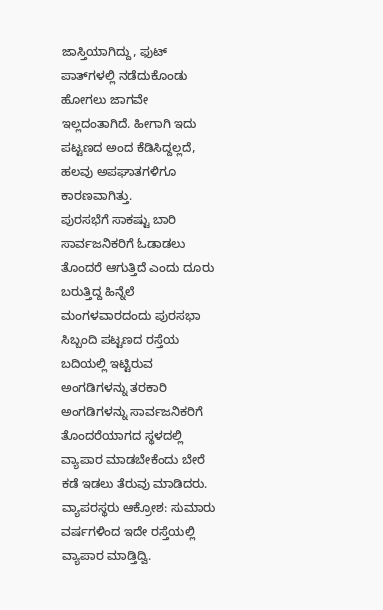ಜಾಸ್ತಿಯಾಗಿದ್ದು, ಫುಟ್ ಪಾತ್‌ಗಳಲ್ಲಿ ನಡೆದುಕೊಂಡು ಹೋಗಲು ಜಾಗವೇ ಇಲ್ಲದಂತಾಗಿದೆ. ಹೀಗಾಗಿ ಇದು ಪಟ್ಟಣದ ಅಂದ ಕೆಡಿಸಿದ್ದಲ್ಲದೆ, ಹಲವು ಅಪಘಾತಗಳಿಗೂ ಕಾರಣವಾಗಿತ್ತು.
ಪುರಸಭೆಗೆ ಸಾಕಷ್ಟು ಬಾರಿ ಸಾರ್ವಜನಿಕರಿಗೆ ಓಡಾಡಲು ತೊಂದರೆ ಆಗುತ್ತಿದೆ ಎಂದು ದೂರು ಬರುತ್ತಿದ್ದ ಹಿನ್ನೆಲೆ ಮಂಗಳವಾರದಂದು ಪುರಸಭಾ ಸಿಬ್ಬಂದಿ ಪಟ್ಟಣದ ರಸ್ತೆಯ ಬದಿಯಲ್ಲಿ ಇಟ್ಟಿರುವ ಅಂಗಡಿಗಳನ್ನು ತರಕಾರಿ ಅಂಗಡಿಗಳನ್ನು ಸಾರ್ವಜನಿಕರಿಗೆ ತೊಂದರೆಯಾಗದ ಸ್ಥಳದಲ್ಲಿ ವ್ಯಾಪಾರ ಮಾಡಬೇಕೆಂದು ಬೇರೆ ಕಡೆ ಇಡಲು ತೆರುವು ಮಾಡಿದರು.
ವ್ಯಾಪರಸ್ಥರು ಆಕ್ರೋಶ: ಸುಮಾರು ವರ್ಷಗಳಿಂದ ಇದೇ ರಸ್ತೆಯಲ್ಲಿ ವ್ಯಾಪಾರ ಮಾಡ್ತಿದ್ವಿ.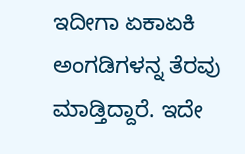ಇದೀಗಾ ಏಕಾಏಕಿ ಅಂಗಡಿಗಳನ್ನ ತೆರವು ಮಾಡ್ತಿದ್ದಾರೆ. ಇದೇ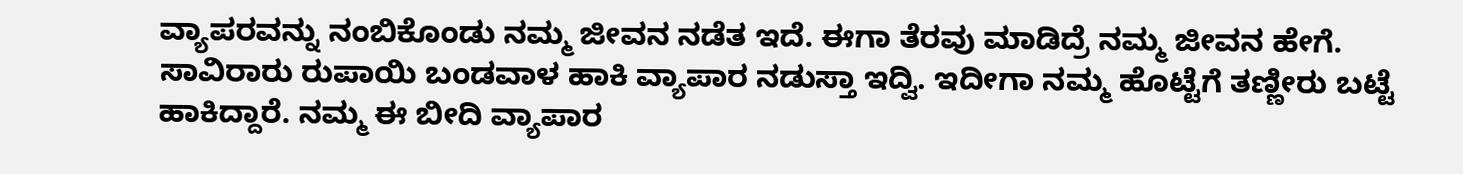ವ್ಯಾಪರವನ್ನು ನಂಬಿಕೊಂಡು ನಮ್ಮ ಜೀವನ ನಡೆತ ಇದೆ. ಈಗಾ ತೆರವು ಮಾಡಿದ್ರೆ ನಮ್ಮ ಜೀವನ ಹೇಗೆ. ಸಾವಿರಾರು ರುಪಾಯಿ ಬಂಡವಾಳ ಹಾಕಿ ವ್ಯಾಪಾರ ನಡುಸ್ತಾ ಇದ್ವಿ. ಇದೀಗಾ ನಮ್ಮ ಹೊಟ್ಟೆಗೆ ತಣ್ಣೀರು ಬಟ್ಟೆ ಹಾಕಿದ್ದಾರೆ. ನಮ್ಮ ಈ ಬೀದಿ ವ್ಯಾಪಾರ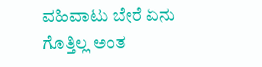ವಹಿವಾಟು ಬೇರೆ ಏನು ಗೊತ್ತಿಲ್ಲ ಅಂತ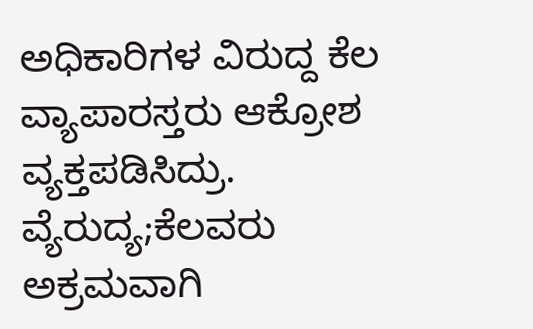ಅಧಿಕಾರಿಗಳ ವಿರುದ್ದ ಕೆಲ ವ್ಯಾಪಾರಸ್ತರು ಆಕ್ರೋಶ ವ್ಯಕ್ತಪಡಿಸಿದ್ರು.
ವ್ಯೆರುದ್ಯ;ಕೆಲವರು ಅಕ್ರಮವಾಗಿ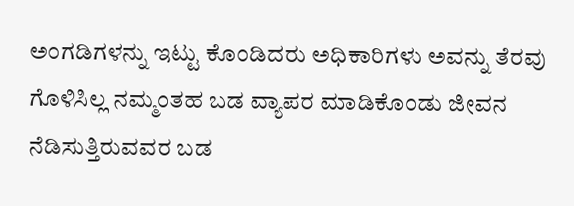ಅಂಗಡಿಗಳನ್ನು ಇಟ್ಟು ಕೊಂಡಿದರು ಅಧಿಕಾರಿಗಳು ಅವನ್ನು ತೆರವು ಗೊಳಿಸಿಲ್ಲ ನಮ್ಮಂತಹ ಬಡ ವ್ಯಾಪರ ಮಾಡಿಕೊಂಡು ಜೀವನ ನೆಡಿಸುತ್ತಿರುವವರ ಬಡ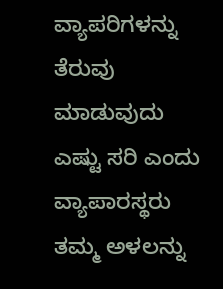ವ್ಯಾಪರಿಗಳನ್ನು ತೆರುವು ಮಾಡುವುದು ಎಷ್ಟು ಸರಿ ಎಂದು ವ್ಯಾಪಾರಸ್ಥರು ತಮ್ಮ ಅಳಲನ್ನು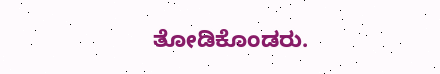ತೋಡಿಕೊಂಡರು.